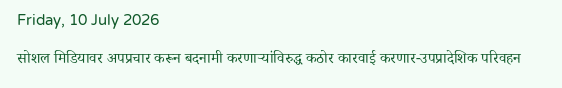Friday, 10 July 2026

सोशल मिडियावर अपप्रचार करून बदनामी करणाऱ्यांविरुद्ध कठोर कारवाई करणार-उपप्रादेशिक परिवहन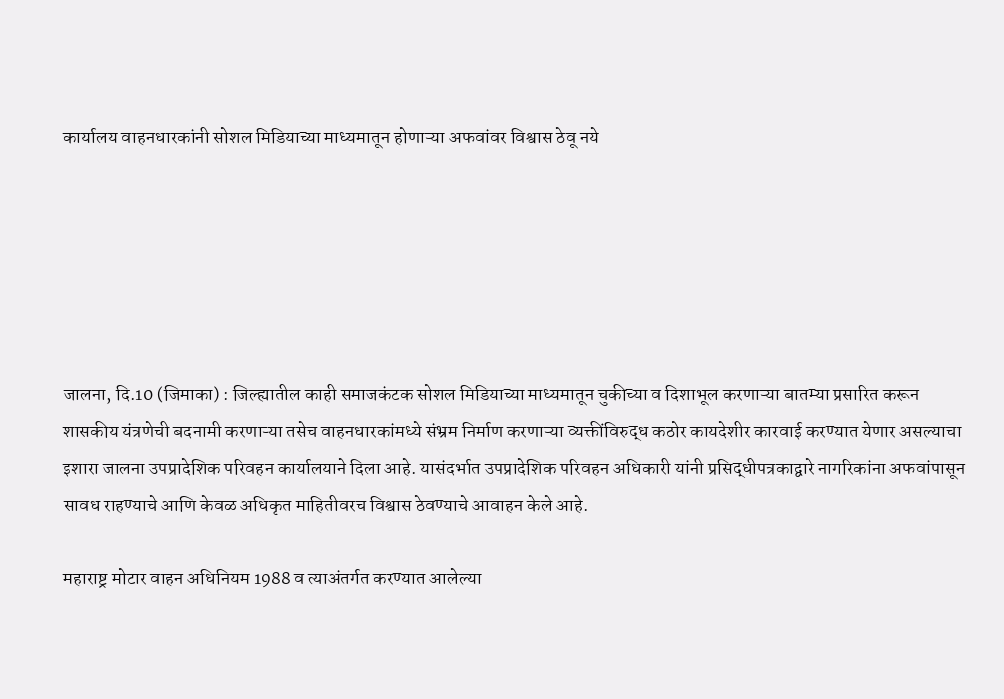कार्यालय वाहनधारकांनी सोशल मिडियाच्या माध्यमातून होणाऱ्या अफवांवर विश्वास ठेवू नये






जालना, दि.10 (जिमाका) : जिल्ह्यातील काही समाजकंटक सोशल मिडियाच्या माध्यमातून चुकीच्या व दिशाभूल करणाऱ्या बातम्या प्रसारित करून शासकीय यंत्रणेची बदनामी करणाऱ्या तसेच वाहनधारकांमध्ये संभ्रम निर्माण करणाऱ्या व्यक्तींविरुद्ध कठोर कायदेशीर कारवाई करण्यात येणार असल्याचा इशारा जालना उपप्रादेशिक परिवहन कार्यालयाने दिला आहे. यासंदर्भात उपप्रादेशिक परिवहन अधिकारी यांनी प्रसिद्धीपत्रकाद्वारे नागरिकांना अफवांपासून सावध राहण्याचे आणि केवळ अधिकृत माहितीवरच विश्वास ठेवण्याचे आवाहन केले आहे.

महाराष्ट्र मोटार वाहन अधिनियम 1988 व त्याअंतर्गत करण्यात आलेल्या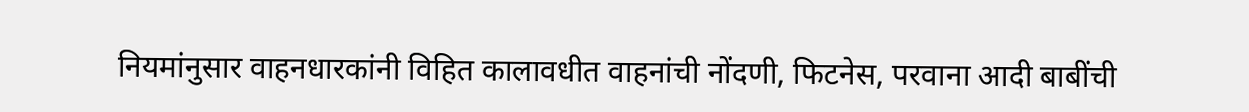नियमांनुसार वाहनधारकांनी विहित कालावधीत वाहनांची नोंदणी, फिटनेस, परवाना आदी बाबींची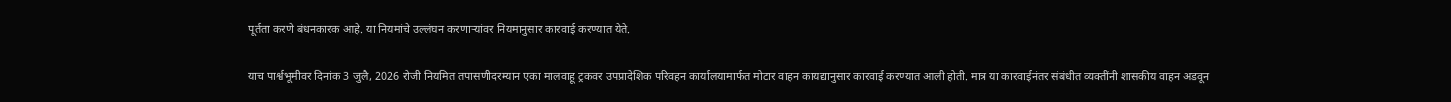पूर्तता करणे बंधनकारक आहे. या नियमांचे उल्लंघन करणाऱ्यांवर नियमानुसार कारवाई करण्यात येते.

याच पार्श्वभूमीवर दिनांक 3 जुलै, 2026 रोजी नियमित तपासणीदरम्यान एका मालवाहू ट्रकवर उपप्रादेशिक परिवहन कार्यालयामार्फत मोटार वाहन कायद्यानुसार कारवाई करण्यात आली होती. मात्र या कारवाईनंतर संबंधीत व्यक्तींनी शासकीय वाहन अडवून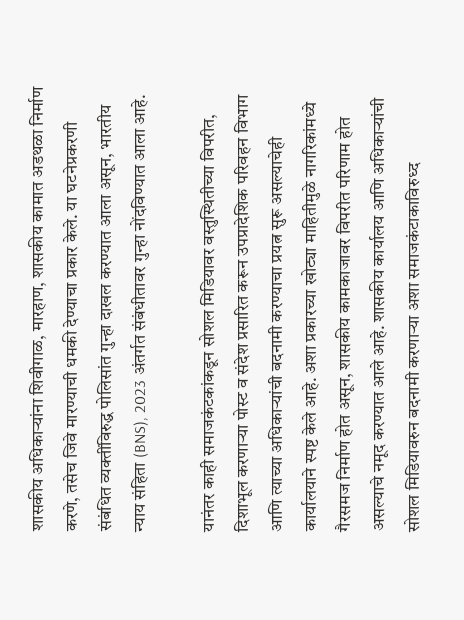शासकीय अधिकाऱ्यांना शिवीगाळ, मारहाण, शासकीय कामात अडथळा निर्माण करणे, तसेच जिवे मारण्याची धमकी देण्याचा प्रकार केले. या घटनेप्रकरणी संबंधित व्यक्तींविरुद्ध पोलिसांत गुन्हा दाखल करण्यात आला असून, भारतीय न्याय संहिता (BNS), 2023 अंतर्गत संबंधीतावर गुन्हा नोंदविण्यात आला आहे.

यानंतर काही समाजकंटकांकडून सोशल मिडियावर वस्तुस्थितीच्या विपरीत, दिशाभूल करणाऱ्या पोस्ट व संदेश प्रसारित करून उपप्रादेशिक परिवहन विभाग आणि त्याच्या अधिकाऱ्यांची बदनामी करण्याचा प्रयत्न सुरू असल्याचेही कार्यालयाने स्पष्ट केले आहे. अशा प्रकारच्या खोट्या माहितीमुळे नागरिकांमध्ये गैरसमज निर्माण होत असून, शासकीय कामकाजावर विपरीत परिणाम होत असल्याचे नमूद करण्यात आले आहे. शासकीय कार्यालय आणि अधिकाऱ्यांची सोशल मिडियावरुन बदनामी करणाऱ्या अशा समाजकंटाकाविरुध्द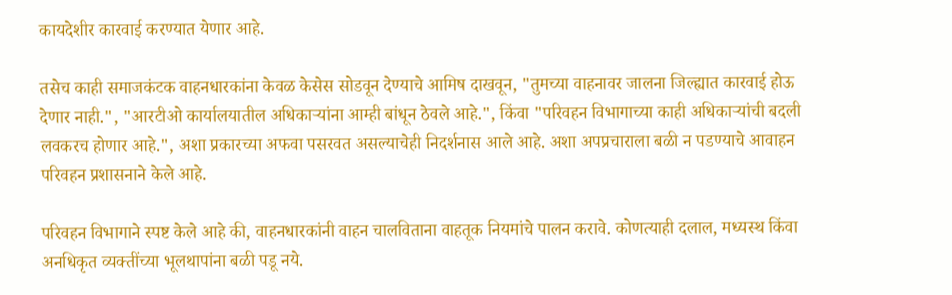कायदेशीर कारवाई करण्यात येणार आहे.

तसेच काही समाजकंटक वाहनधारकांना केवळ केसेस सोडवून देण्याचे आमिष दाखवून, "तुमच्या वाहनावर जालना जिल्ह्यात कारवाई होऊ देणार नाही.", "आरटीओ कार्यालयातील अधिकाऱ्यांना आम्ही बांधून ठेवले आहे.", किंवा "परिवहन विभागाच्या काही अधिकाऱ्यांची बदली लवकरच होणार आहे.", अशा प्रकारच्या अफवा पसरवत असल्याचेही निदर्शनास आले आहे. अशा अपप्रचाराला बळी न पडण्याचे आवाहन परिवहन प्रशासनाने केले आहे.

परिवहन विभागाने स्पष्ट केले आहे की, वाहनधारकांनी वाहन चालविताना वाहतूक नियमांचे पालन करावे. कोणत्याही दलाल, मध्यस्थ किंवा अनधिकृत व्यक्तींच्या भूलथापांना बळी पडू नये.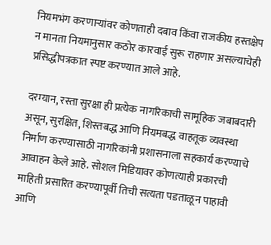नियमभंग करणाऱ्यांवर कोणताही दबाव किंवा राजकीय हस्तक्षेप न मानता नियमानुसार कठोर कारवाई सुरू राहणार असल्याचेही प्रसिद्धीपत्रकात स्पष्ट करण्यात आले आहे.

दरम्यान, रस्ता सुरक्षा ही प्रत्येक नागरिकाची सामूहिक जबाबदारी असून, सुरक्षित, शिस्तबद्ध आणि नियमबद्ध वाहतूक व्यवस्था निर्माण करण्यासाठी नागरिकांनी प्रशासनाला सहकार्य करण्याचे आवाहन केले आहे. सोशल मिडियावर कोणत्याही प्रकारची माहिती प्रसारित करण्यापूर्वी तिची सत्यता पडताळून पाहावी आणि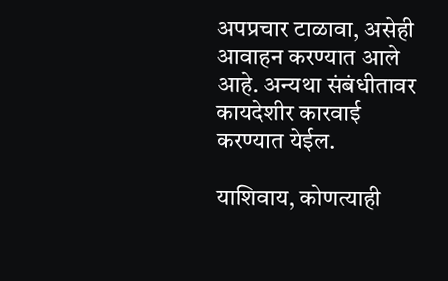अपप्रचार टाळावा, असेही आवाहन करण्यात आले आहे. अन्यथा संबंधीतावर कायदेशीर कारवाई करण्यात येईल.

याशिवाय, कोणत्याही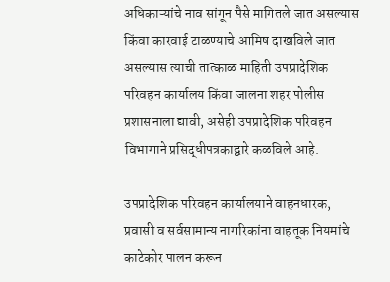अधिकाऱ्यांचे नाव सांगून पैसे मागितले जात असल्यास किंवा कारवाई टाळण्याचे आमिष दाखविले जात असल्यास त्याची तात्काळ माहिती उपप्रादेशिक परिवहन कार्यालय किंवा जालना शहर पोलीस प्रशासनाला द्यावी, असेही उपप्रादेशिक परिवहन विभागाने प्रसिद्धीपत्रकाद्वारे कळविले आहे.

उपप्रादेशिक परिवहन कार्यालयाने वाहनधारक, प्रवासी व सर्वसामान्य नागरिकांना वाहतूक नियमांचे काटेकोर पालन करून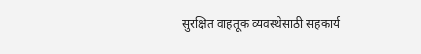सुरक्षित वाहतूक व्यवस्थेसाठी सहकार्य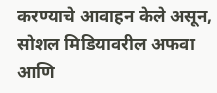करण्याचे आवाहन केले असून, सोशल मिडियावरील अफवा आणि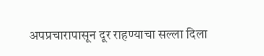अपप्रचारापासून दूर राहण्याचा सल्ला दिला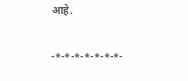आहे.

-*-*-*-*-*-*-*-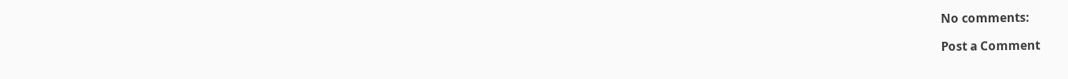No comments:

Post a Comment